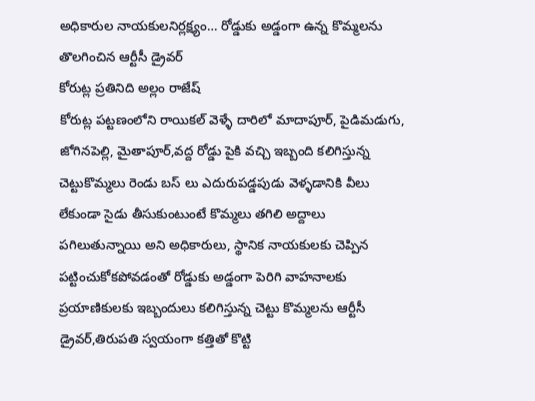అధికారుల నాయకులనిర్లక్ష్యం… రోడ్డుకు అడ్డంగా ఉన్న కొమ్మలను తొలగించిన ఆర్టీసీ డ్రైవర్
కోరుట్ల ప్రతినిది అల్లం రాజేష్
కోరుట్ల పట్టణంలోని రాయికల్ వెళ్ళే దారిలో మాదాపూర్, పైడిమడుగు, జోగినపెల్లి, మైతాపూర్,వద్ద రోడ్డు పైకి వచ్చి ఇబ్బంది కలిగిస్తున్న చెట్టుకొమ్మలు రెండు బస్ లు ఎదురుపడ్డపుడు వెళ్ళడానికి వీలు లేకుండా సైడు తీసుకుంటుంటే కొమ్మలు తగిలి అద్దాలు పగిలుతున్నాయి అని అధికారులు, స్థానిక నాయకులకు చెప్పిన పట్టించుకోకపోవడంతో రోడ్డుకు అడ్డంగా పెరిగి వాహనాలకు ప్రయాణికులకు ఇబ్బందులు కలిగిస్తున్న చెట్టు కొమ్మలను ఆర్టీసీ డ్రైవర్,తిరుపతి స్వయంగా కత్తితో కొట్టి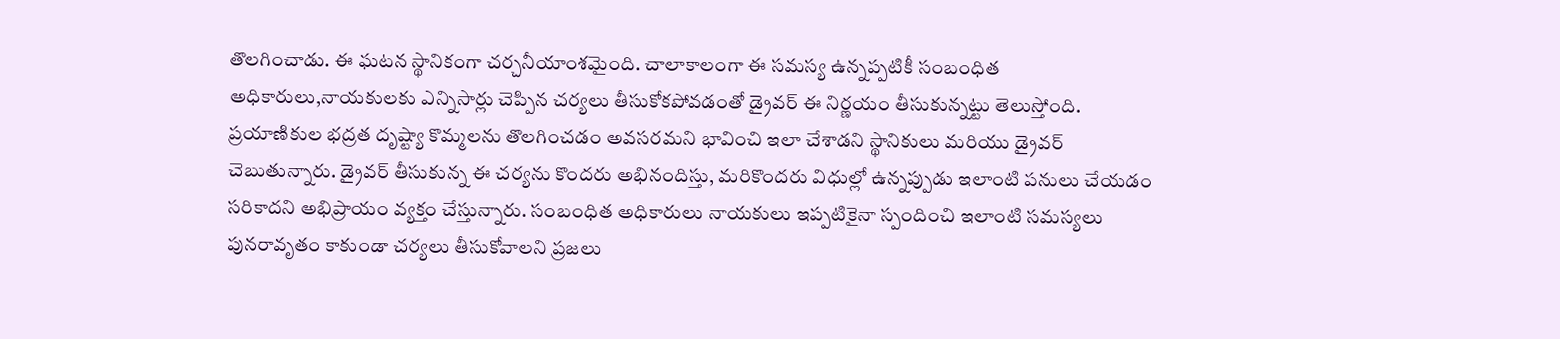తొలగించాడు. ఈ ఘటన స్థానికంగా చర్చనీయాంశమైంది. చాలాకాలంగా ఈ సమస్య ఉన్నప్పటికీ సంబంధిత అధికారులు,నాయకులకు ఎన్నిసార్లు చెప్పిన చర్యలు తీసుకోకపోవడంతో డ్రైవర్ ఈ నిర్ణయం తీసుకున్నట్టు తెలుస్తోంది.
ప్రయాణికుల భద్రత దృష్ట్యా కొమ్మలను తొలగించడం అవసరమని భావించి ఇలా చేశాడని స్థానికులు మరియు డ్రైవర్ చెబుతున్నారు. డ్రైవర్ తీసుకున్న ఈ చర్యను కొందరు అభినందిస్తు, మరికొందరు విధుల్లో ఉన్నప్పుడు ఇలాంటి పనులు చేయడం సరికాదని అభిప్రాయం వ్యక్తం చేస్తున్నారు. సంబంధిత అధికారులు నాయకులు ఇప్పటికైనా స్పందించి ఇలాంటి సమస్యలు పునరావృతం కాకుండా చర్యలు తీసుకోవాలని ప్రజలు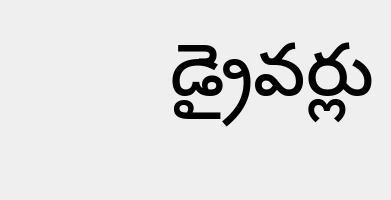డ్రైవర్లు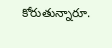కోరుతున్నారూ.